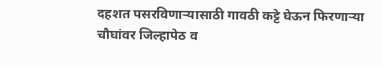दहशत पसरविणाऱ्यासाठी गावठी कट्टे घेऊन फिरणाऱ्या चौघांवर जिल्हापेठ व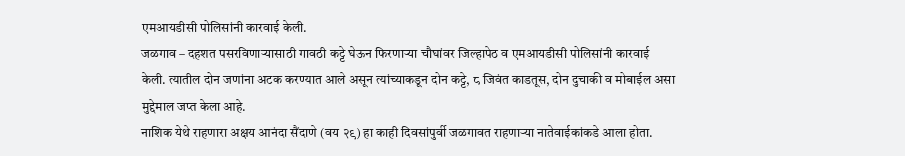एमआयडीसी पोलिसांनी कारवाई केली.
जळगाव – दहशत पसरविणाऱ्यासाठी गावठी कट्टे घेऊन फिरणाऱ्या चौघांवर जिल्हापेठ व एमआयडीसी पोलिसांनी कारवाई केली. त्यातील दोन जणांना अटक करण्यात आले असून त्यांच्याकडून दोन कट्टे, ८ जिवंत काडतूस, दोन दुचाकी व मोबाईल असा मुद्देमाल जप्त केला आहे.
नाशिक येथे राहणारा अक्षय आनंदा सैंदाणे (वय २९) हा काही दिवसांपुर्वी जळगावत राहणाऱ्या नातेवाईकांकडे आला होता.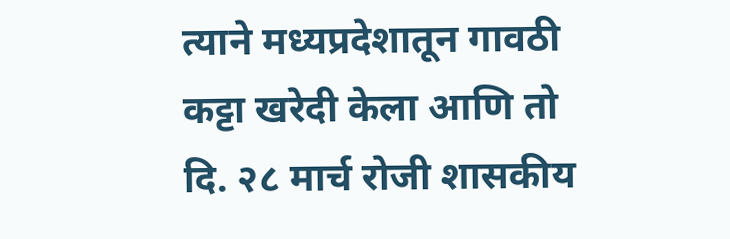त्याने मध्यप्रदेशातून गावठी कट्टा खरेदी केला आणि तो दि. २८ मार्च रोजी शासकीय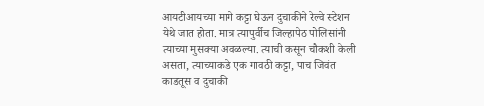आयटीआयच्या मागे कट्टा घेऊन दुचाकीने रेल्वे स्टेशन येथे जात होता. मात्र त्यापुर्वीच जिल्हापेठ पोलिसांनी त्याच्या मुसक्या अवळल्या. त्याची कसून चौकशी केली असता, त्याच्याकडे एक गावठी कट्टा, पाच जिवंत काडतूस व दुचाकी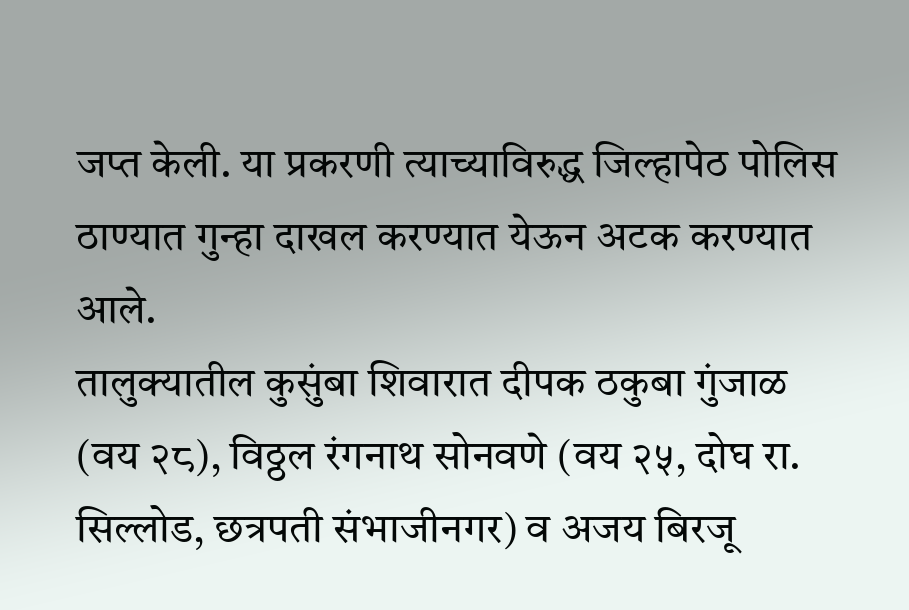जप्त केली. या प्रकरणी त्याच्याविरुद्ध जिल्हापेठ पोलिस ठाण्यात गुन्हा दाखल करण्यात येऊन अटक करण्यात आले.
तालुक्यातील कुसुंबा शिवारात दीपक ठकुबा गुंजाळ (वय २८), विठ्ठल रंगनाथ सोनवणे (वय २५, दोघ रा. सिल्लोड, छत्रपती संभाजीनगर) व अजय बिरजू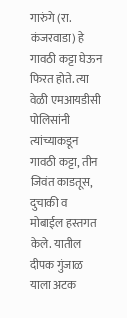गारुंगे (रा. कंजरवाडा) हे गावठी कट्टा घेऊन फिरत होते. त्या वेळी एमआयडीसी पोलिसांनी त्यांच्याकडून गावठी कट्टा, तीन जिवंत काडतूस, दुचाकी व मोबाईल हस्तगत केले. यातील दीपक गुंजाळ याला अटक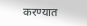करण्यात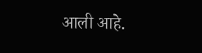आली आहे.